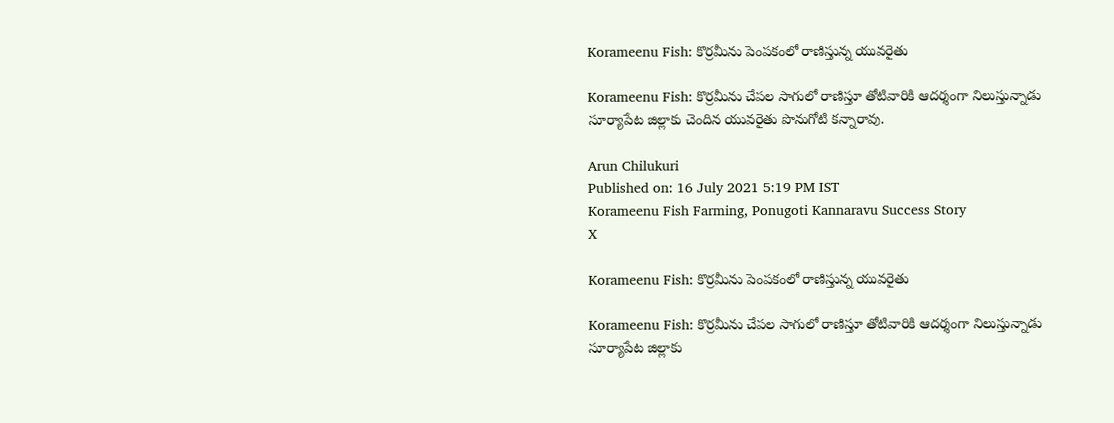Korameenu Fish: కొర్రమీను పెంపకంలో రాణిస్తున్న యువరైతు

Korameenu Fish: కొర్రమీను చేపల సాగులో రాణిస్తూ తోటివారికి ఆదర్శంగా నిలుస్తున్నాడు సూర్యాపేట జిల్లాకు చెందిన యువరైతు పొనుగోటి కన్నారావు.

Arun Chilukuri
Published on: 16 July 2021 5:19 PM IST
Korameenu Fish Farming, Ponugoti Kannaravu Success Story
X

Korameenu Fish: కొర్రమీను పెంపకంలో రాణిస్తున్న యువరైతు

Korameenu Fish: కొర్రమీను చేపల సాగులో రాణిస్తూ తోటివారికి ఆదర్శంగా నిలుస్తున్నాడు సూర్యాపేట జిల్లాకు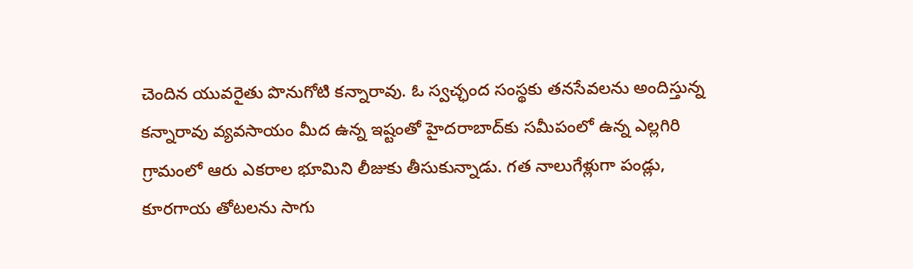చెందిన యువరైతు పొనుగోటి కన్నారావు. ఓ స్వచ్ఛంద సంస్థకు తనసేవలను అందిస్తున్న కన్నారావు వ్యవసాయం మీద ఉన్న ఇష్టంతో హైదరాబాద్‌కు సమీపంలో ఉన్న ఎల్లగిరి గ్రామంలో ఆరు ఎకరాల భూమిని లీజుకు తీసుకున్నాడు. గత నాలుగేళ్లుగా పండ్లు, కూరగాయ తోటలను సాగు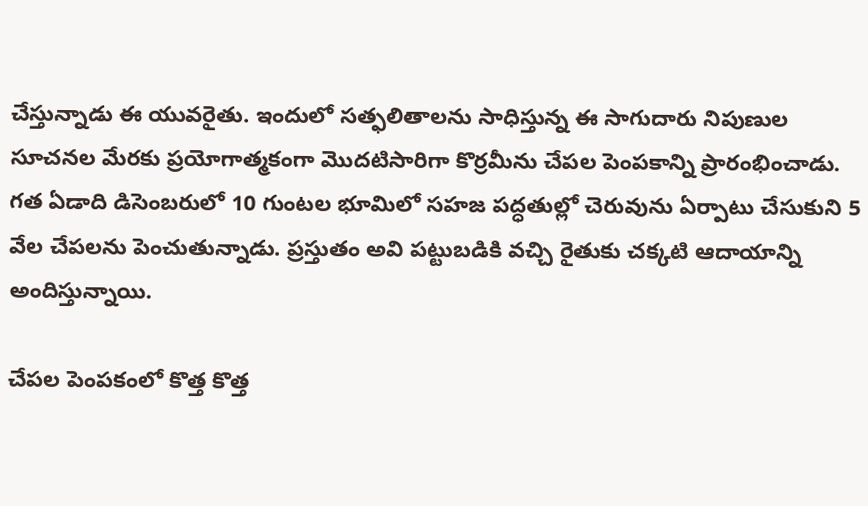చేస్తున్నాడు ఈ యువరైతు. ఇందులో సత‌్ఫలితాలను సాధిస్తున్న ఈ సాగుదారు నిపుణుల సూచనల మేరకు ప్రయోగాత్మకంగా మొదటిసారిగా కొర్రమీను చేపల పెంపకాన్ని ప్రారంభించాడు. గత ఏడాది డిసెంబరులో 10 గుంటల భూమిలో సహజ పద్ధతుల్లో చెరువును ఏర్పాటు చేసుకుని 5 వేల చేపలను పెంచుతున్నాడు. ప్రస్తుతం అవి పట్టుబడికి వచ్చి రైతుకు చక్కటి ఆదాయాన్ని అందిస్తున్నాయి.

చేపల పెంపకంలో కొత్త కొత్త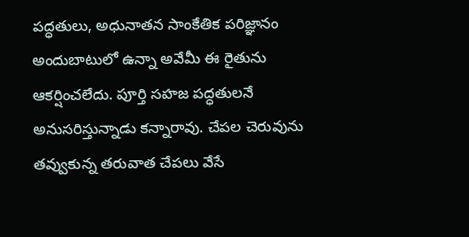పద్ధతులు, అధునాతన సాంకేతిక పరిజ్ఞానం అందుబాటులో ఉన్నా అవేమీ ఈ రైతును ఆకర్షించలేదు. పూర్తి సహజ పద్ధతులనే అనుసరిస్తున్నాడు కన్నారావు. చేపల చెరువును తవ్వుకున్న తరువాత చేపలు వేసే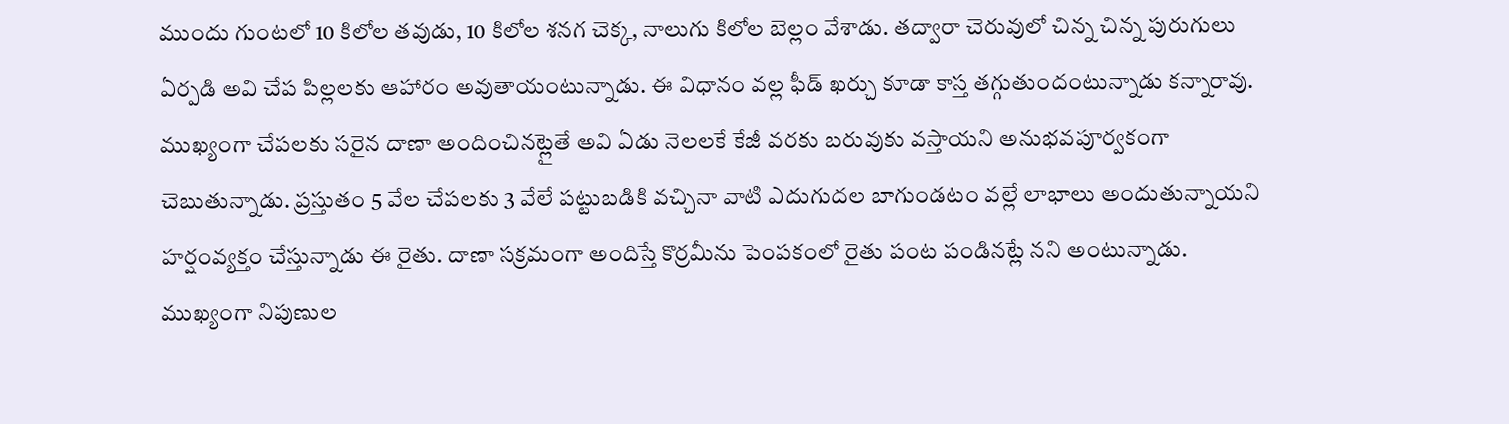ముందు గుంటలో 10 కిలోల తవుడు, 10 కిలోల శనగ చెక్క, నాలుగు కిలోల బెల్లం వేశాడు. తద్వారా చెరువులో చిన్న చిన్న పురుగులు ఏర్పడి అవి చేప పిల్లలకు ఆహారం అవుతాయంటున్నాడు. ఈ విధానం వల్ల ఫీడ్ ఖర్చు కూడా కాస్త తగ్గుతుందంటున్నాడు కన్నారావు. ముఖ్యంగా చేపలకు సరైన దాణా అందించినట్లైతే అవి ఏడు నెలలకే కేజీ వరకు బరువుకు వస్తాయని అనుభవపూర్వకంగా చెబుతున్నాడు. ప్రస్తుతం 5 వేల చేపలకు 3 వేలే పట్టుబడికి వచ్చినా వాటి ఎదుగుదల బాగుండటం వల్లే లాభాలు అందుతున్నాయని హర్షంవ్యక్తం చేస్తున్నాడు ఈ రైతు. దాణా సక్రమంగా అందిస్తే కొర్రమీను పెంపకంలో రైతు పంట పండినట్లే నని అంటున్నాడు. ముఖ్యంగా నిపుణుల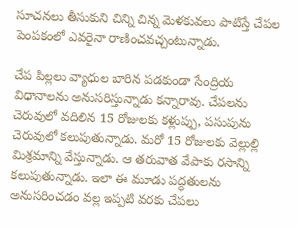సూచనలు తీసుకుని చిన్ని చిన్న మెళకువలు పాటిస్తే చేపల పెంపకంలో ఎవరైనా రాణించవచ్చంటున్నాడు.

చేప పిల్లలు వ్యాధుల బారిన పడకుండా సేంద్రియ విధానాలను అనుసరిస్తున్నాడు కన్నారావు. చేపలను చెరువులో వదిలిన 15 రోజులకు కళ్లుప్పు, పసుపును చెరువులో కలుపుతున్నాడు. మరో 15 రోజులకు వెల్లుల్లి మిశ్రమాన్ని వేస్తున్నాడు. ఆ తరువాత వేపాకు రసాన్ని కలుపుతున్నాడు. ఇలా ఈ మూడు పద్ధతులను అనుసరించడం వల్ల ఇప్పటి వరకు చేపలు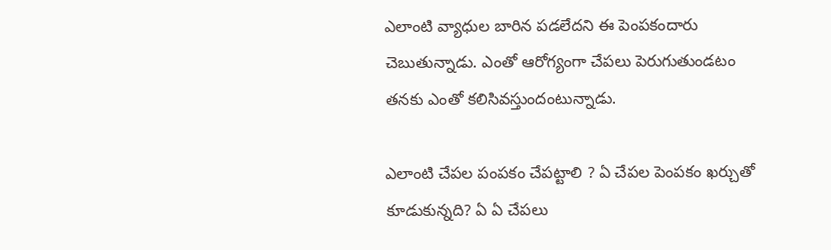ఎలాంటి వ్యాధుల బారిన పడలేదని ఈ పెంపకందారు చెబుతున్నాడు. ఎంతో ఆరోగ్యంగా చేపలు పెరుగుతుండటం తనకు ఎంతో కలిసివస్తుందంటున్నాడు.

ఎలాంటి చేపల పంపకం చేపట్టాలి ? ఏ చేపల పెంపకం ఖర్చుతో కూడుకున్నది? ఏ ఏ చేపలు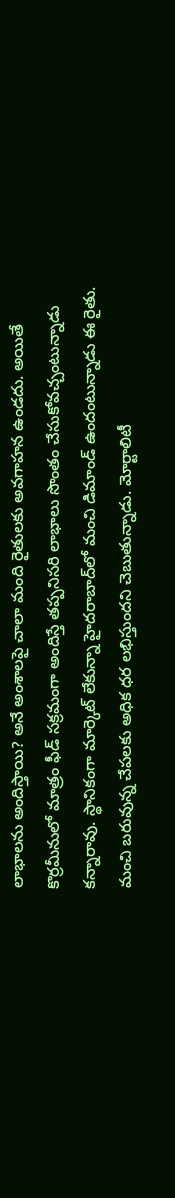లాభాలను అందిస్తాయి? అనే అంశాలపై చాలా మంది రైతులకు అవగాహన ఉండదు. అయితే కొర్రమీనులో మాత్రం ఫీడ్‌ సక్రమంగా అందిస్తే తప్పనిసరి లాభాలు సొంతం చేసుకోవచ్చంటున్నాడు కన్నారావు. స్థానికంగా మార్కెట్‌ లేకున్నా హైదరాబాద్‌లో మంచి డిమాండ్ ఉందంటున్నాడు ఈ రైతు. మంచి బరువున్న చేపలకు అధిక ధర లభిస్తుందని చెబుతున్నాడు. మోర్టాలిటీ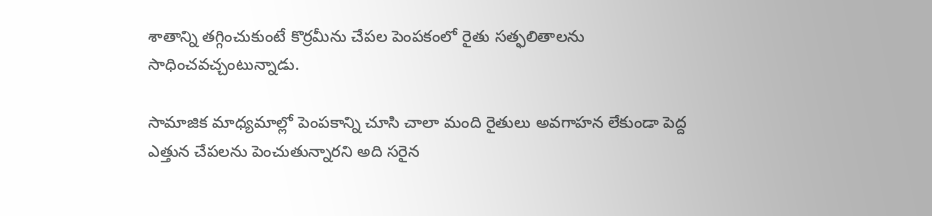శాతాన్ని తగ్గించుకుంటే కొర్రమీను చేపల పెంపకంలో రైతు సత్ఫలితాలను సాధించవచ్చంటున్నాడు.

సామాజిక మాధ్యమాల్లో పెంపకాన్ని చూసి చాలా మంది రైతులు అవగాహన లేకుండా పెద్ద ఎత్తున చేపలను పెంచుతున్నారని అది సరైన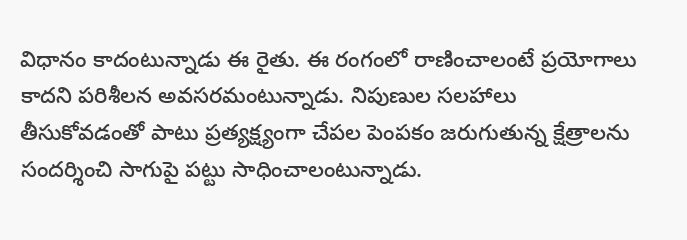విధానం కాదంటున్నాడు ఈ రైతు. ఈ రంగంలో రాణించాలంటే ప్రయోగాలు కాదని పరిశీలన అవసరమంటున్నాడు. నిపుణుల సలహాలు తీసుకోవడంతో పాటు ప్రత్యక్ష్యంగా చేపల పెంపకం జరుగుతున్న క్షేత్రాలను సందర్శించి సాగుపై పట్టు సాధించాలంటున్నాడు.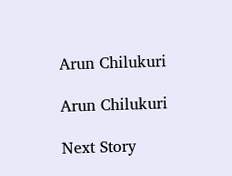Arun Chilukuri

Arun Chilukuri

Next Story